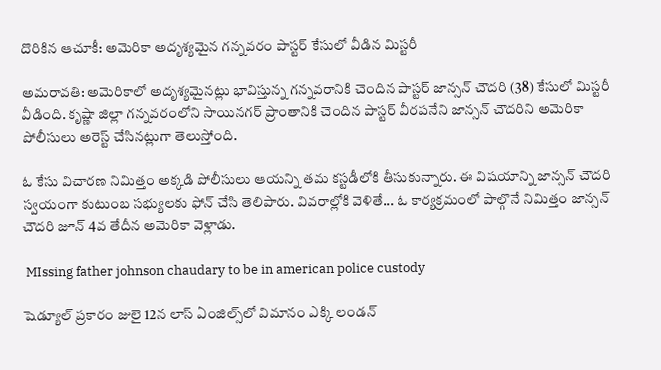దొరికిన ఆచూకీ: అమెరికా అదృశ్యమైన గన్నవరం పాస్టర్ కేసులో వీడిన మిస్టరీ

అమరావతి: అమెరికాలో అదృశ్యమైనట్లు భావిస్తున్న గన్నవరానికి చెందిన పాస్టర్ జాన్సన్ చౌదరి (38) కేసులో మిస్టరీ వీడింది. కృష్ణా జిల్లా గన్నవరంలోని సాయినగర్ ప్రాంతానికి చెందిన పాస్టర్ వీరపనేని జాన్సన్ చౌదరిని అమెరికా పోలీసులు అరెస్ట్ చేసినట్లుగా తెలుస్తోంది.

ఓ కేసు విచారణ నిమిత్తం అక్కడి పోలీసులు ఆయన్ని తమ కస్టడీలోకి తీసుకున్నారు. ఈ విషయాన్ని జాన్సన్ చౌదరి స్వయంగా కుటుంబ సభ్యులకు ఫోన్ చేసి తెలిపారు. వివరాల్లోకి వెళితే... ఓ కార్యక్రమంలో పాల్గొనే నిమిత్తం జాన్సన్ చౌదరి జూన్ 4వ తేదీన అమెరికా వెళ్లాడు.

 MIssing father johnson chaudary to be in american police custody

షెడ్యూల్ ప్రకారం జులై 12న లాస్ ఏంజిల్స్‌లో విమానం ఎక్కి లండన్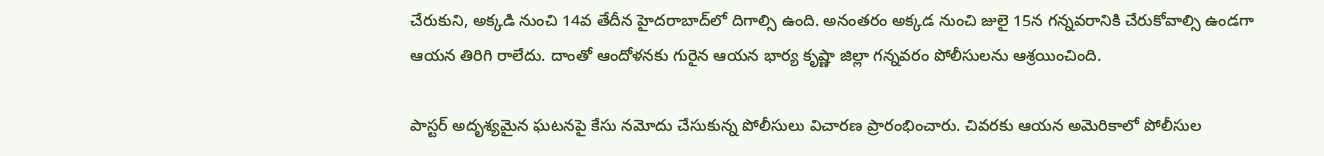చేరుకుని, అక్కడి నుంచి 14వ తేదీన హైదరాబాద్‌లో దిగాల్సి ఉంది. అనంతరం అక్కడ నుంచి జులై 15న గన్నవరానికి చేరుకోవాల్సి ఉండగా ఆయన తిరిగి రాలేదు. దాంతో ఆందోళనకు గురైన ఆయన భార్య కృష్ణా జిల్లా గన్నవరం పోలీసులను ఆశ్రయించింది.

పాస్టర్ అదృశ్యమైన ఘటనపై కేసు నమోదు చేసుకున్న పోలీసులు విచారణ ప్రారంభించారు. చివరకు ఆయన అమెరికాలో పోలీసుల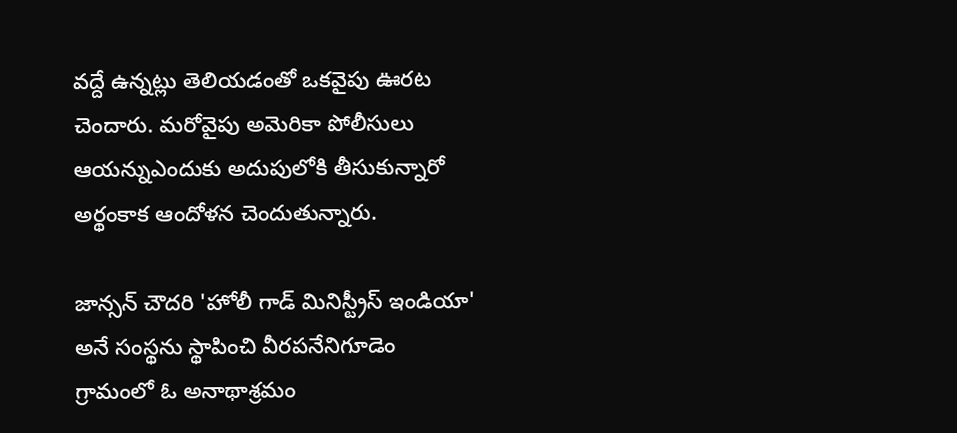వద్దే ఉన్నట్లు తెలియడంతో ఒకవైపు ఊరట చెందారు. మరోవైపు అమెరికా పోలీసులు ఆయన్నుఎందుకు అదుపులోకి తీసుకున్నారో అర్థంకాక ఆందోళన చెందుతున్నారు.

జాన్సన్ చౌదరి 'హోలీ గాడ్ మినిస్ట్రీస్ ఇండియా' అనే సంస్థను స్థాపించి వీరపనేనిగూడెం గ్రామంలో ఓ అనాథాశ్రమం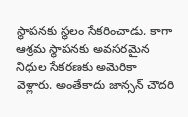స్థాపనకు స్థలం సేకరించాడు. కాగా ఆశ్రమ స్థాపనకు అవసరమైన నిధుల సేకరణకు అమెరికా వెళ్లారు. అంతేకాదు జాన్సన్ చౌదరి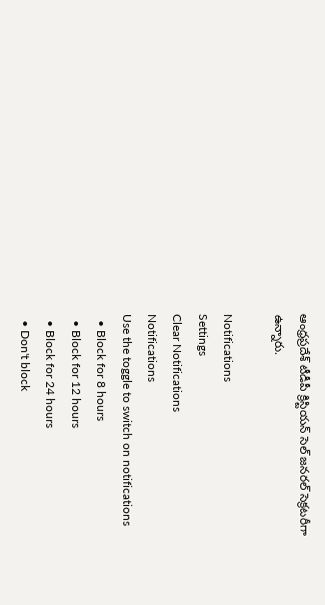ఆంధ్రప్రదేశ్ టీడీపీ క్రిస్టియన్ సెల్ జనరల్ సెక్రటరీగా ఉన్నారు.

Notifications
Settings
Clear Notifications
Notifications
Use the toggle to switch on notifications
  • Block for 8 hours
  • Block for 12 hours
  • Block for 24 hours
  • Don't block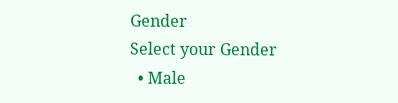Gender
Select your Gender
  • Male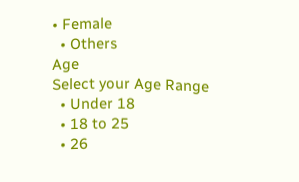• Female
  • Others
Age
Select your Age Range
  • Under 18
  • 18 to 25
  • 26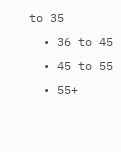to 35
  • 36 to 45
  • 45 to 55
  • 55+